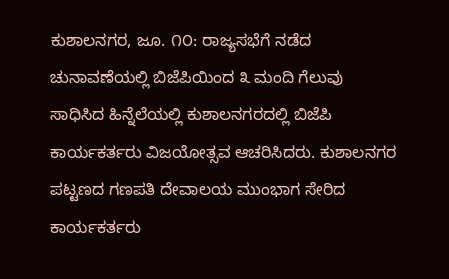ಕುಶಾಲನಗರ, ಜೂ. ೧೦: ರಾಜ್ಯಸಭೆಗೆ ನಡೆದ ಚುನಾವಣೆಯಲ್ಲಿ ಬಿಜೆಪಿಯಿಂದ ೩ ಮಂದಿ ಗೆಲುವು ಸಾಧಿಸಿದ ಹಿನ್ನೆಲೆಯಲ್ಲಿ ಕುಶಾಲನಗರದಲ್ಲಿ ಬಿಜೆಪಿ ಕಾರ್ಯಕರ್ತರು ವಿಜಯೋತ್ಸವ ಆಚರಿಸಿದರು. ಕುಶಾಲನಗರ ಪಟ್ಟಣದ ಗಣಪತಿ ದೇವಾಲಯ ಮುಂಭಾಗ ಸೇರಿದ ಕಾರ್ಯಕರ್ತರು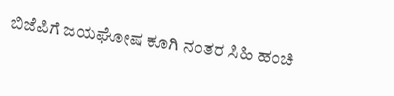ಬಿಜೆಪಿಗೆ ಜಯಘೋಷ ಕೂಗಿ ನಂತರ ಸಿಹಿ ಹಂಚಿ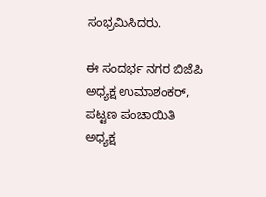ಸಂಭ್ರಮಿಸಿದರು.

ಈ ಸಂದರ್ಭ ನಗರ ಬಿಜೆಪಿ ಅಧ್ಯಕ್ಷ ಉಮಾಶಂಕರ್, ಪಟ್ಟಣ ಪಂಚಾಯಿತಿ ಅಧ್ಯಕ್ಷ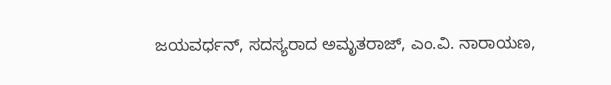ಜಯವರ್ಧನ್, ಸದಸ್ಯರಾದ ಅಮೃತರಾಜ್, ಎಂ.ವಿ. ನಾರಾಯಣ,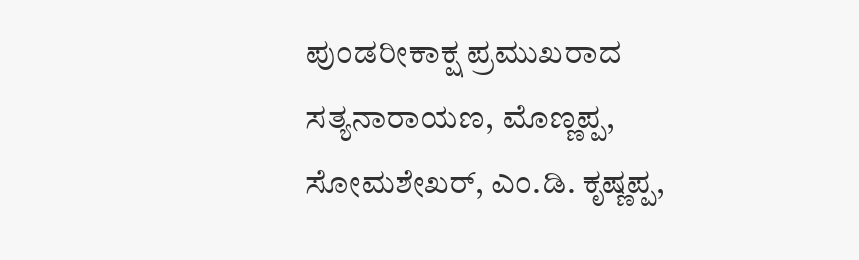ಪುಂಡರೀಕಾಕ್ಷ ಪ್ರಮುಖರಾದ ಸತ್ಯನಾರಾಯಣ, ಮೊಣ್ಣಪ್ಪ, ಸೋಮಶೇಖರ್, ಎಂ.ಡಿ. ಕೃಷ್ಣಪ್ಪ,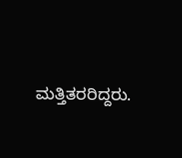ಮತ್ತಿತರರಿದ್ದರು.